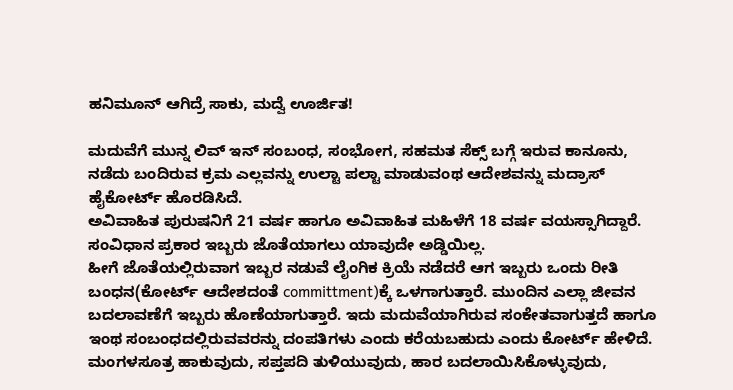ಹನಿಮೂನ್ ಆಗಿದ್ರೆ ಸಾಕು, ಮದ್ವೆ ಊರ್ಜಿತ!

ಮದುವೆಗೆ ಮುನ್ನ ಲಿವ್ ಇನ್ ಸಂಬಂಧ, ಸಂಭೋಗ, ಸಹಮತ ಸೆಕ್ಸ್ ಬಗ್ಗೆ ಇರುವ ಕಾನೂನು, ನಡೆದು ಬಂದಿರುವ ಕ್ರಮ ಎಲ್ಲವನ್ನು ಉಲ್ಟಾ ಪಲ್ಟಾ ಮಾಡುವಂಥ ಆದೇಶವನ್ನು ಮದ್ರಾಸ್ ಹೈಕೋರ್ಟ್ ಹೊರಡಿಸಿದೆ.
ಅವಿವಾಹಿತ ಪುರುಷನಿಗೆ 21 ವರ್ಷ ಹಾಗೂ ಅವಿವಾಹಿತ ಮಹಿಳೆಗೆ 18 ವರ್ಷ ವಯಸ್ಸಾಗಿದ್ದಾರೆ. ಸಂವಿಧಾನ ಪ್ರಕಾರ ಇಬ್ಬರು ಜೊತೆಯಾಗಲು ಯಾವುದೇ ಅಡ್ಡಿಯಿಲ್ಲ.
ಹೀಗೆ ಜೊತೆಯಲ್ಲಿರುವಾಗ ಇಬ್ಬರ ನಡುವೆ ಲೈಂಗಿಕ ಕ್ರಿಯೆ ನಡೆದರೆ ಆಗ ಇಬ್ಬರು ಒಂದು ರೀತಿ ಬಂಧನ(ಕೋರ್ಟ್ ಆದೇಶದಂತೆ committment)ಕ್ಕೆ ಒಳಗಾಗುತ್ತಾರೆ. ಮುಂದಿನ ಎಲ್ಲಾ ಜೀವನ ಬದಲಾವಣೆಗೆ ಇಬ್ಬರು ಹೊಣೆಯಾಗುತ್ತಾರೆ. ಇದು ಮದುವೆಯಾಗಿರುವ ಸಂಕೇತವಾಗುತ್ತದೆ ಹಾಗೂ ಇಂಥ ಸಂಬಂಧದಲ್ಲಿರುವವರನ್ನು ದಂಪತಿಗಳು ಎಂದು ಕರೆಯಬಹುದು ಎಂದು ಕೋರ್ಟ್ ಹೇಳಿದೆ.
ಮಂಗಳಸೂತ್ರ ಹಾಕುವುದು, ಸಪ್ತಪದಿ ತುಳಿಯುವುದು, ಹಾರ ಬದಲಾಯಿಸಿಕೊಳ್ಳುವುದು,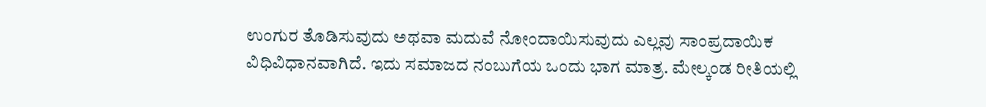ಉಂಗುರ ತೊಡಿಸುವುದು ಅಥವಾ ಮದುವೆ ನೋಂದಾಯಿಸುವುದು ಎಲ್ಲವು ಸಾಂಪ್ರದಾಯಿಕ ವಿಧಿವಿಧಾನವಾಗಿದೆ. ಇದು ಸಮಾಜದ ನಂಬುಗೆಯ ಒಂದು ಭಾಗ ಮಾತ್ರ. ಮೇಲ್ಕಂಡ ರೀತಿಯಲ್ಲಿ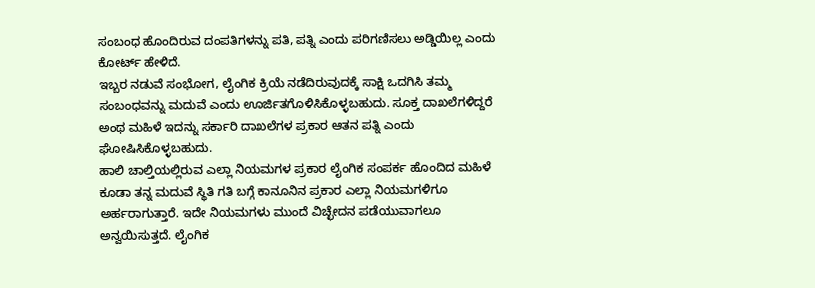ಸಂಬಂಧ ಹೊಂದಿರುವ ದಂಪತಿಗಳನ್ನು ಪತಿ, ಪತ್ನಿ ಎಂದು ಪರಿಗಣಿಸಲು ಅಡ್ಡಿಯಿಲ್ಲ ಎಂದು ಕೋರ್ಟ್ ಹೇಳಿದೆ.
ಇಬ್ಬರ ನಡುವೆ ಸಂಭೋಗ, ಲೈಂಗಿಕ ಕ್ರಿಯೆ ನಡೆದಿರುವುದಕ್ಕೆ ಸಾಕ್ಷಿ ಒದಗಿಸಿ ತಮ್ಮ ಸಂಬಂಧವನ್ನು ಮದುವೆ ಎಂದು ಊರ್ಜಿತಗೊಳಿಸಿಕೊಳ್ಳಬಹುದು. ಸೂಕ್ತ ದಾಖಲೆಗಳಿದ್ದರೆ ಅಂಥ ಮಹಿಳೆ ಇದನ್ನು ಸರ್ಕಾರಿ ದಾಖಲೆಗಳ ಪ್ರಕಾರ ಆತನ ಪತ್ನಿ ಎಂದು ಘೋಷಿಸಿಕೊಳ್ಳಬಹುದು.
ಹಾಲಿ ಚಾಲ್ತಿಯಲ್ಲಿರುವ ಎಲ್ಲಾ ನಿಯಮಗಳ ಪ್ರಕಾರ ಲೈಂಗಿಕ ಸಂಪರ್ಕ ಹೊಂದಿದ ಮಹಿಳೆ ಕೂಡಾ ತನ್ನ ಮದುವೆ ಸ್ಥಿತಿ ಗತಿ ಬಗ್ಗೆ ಕಾನೂನಿನ ಪ್ರಕಾರ ಎಲ್ಲಾ ನಿಯಮಗಳಿಗೂ ಅರ್ಹರಾಗುತ್ತಾರೆ. ಇದೇ ನಿಯಮಗಳು ಮುಂದೆ ವಿಚ್ಛೇದನ ಪಡೆಯುವಾಗಲೂ ಅನ್ವಯಿಸುತ್ತದೆ. ಲೈಂಗಿಕ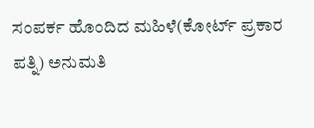ಸಂಪರ್ಕ ಹೊಂದಿದ ಮಹಿಳೆ(ಕೋರ್ಟ್ ಪ್ರಕಾರ ಪತ್ನಿ) ಅನುಮತಿ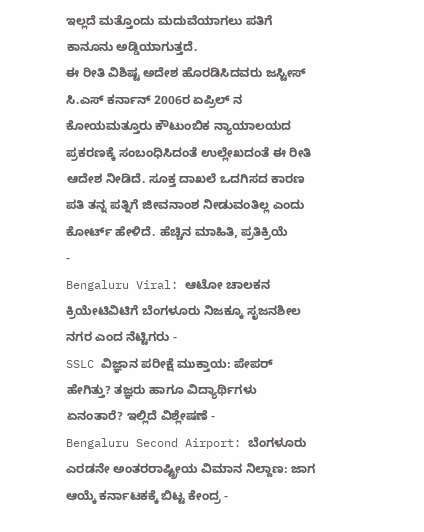ಇಲ್ಲದೆ ಮತ್ತೊಂದು ಮದುವೆಯಾಗಲು ಪತಿಗೆ ಕಾನೂನು ಅಡ್ಡಿಯಾಗುತ್ತದೆ.
ಈ ರೀತಿ ವಿಶಿಷ್ಟ ಅದೇಶ ಹೊರಡಿಸಿದವರು ಜಸ್ಟೀಸ್ ಸಿ.ಎಸ್ ಕರ್ನಾನ್ 2006ರ ಏಪ್ರಿಲ್ ನ ಕೋಯಮತ್ತೂರು ಕೌಟುಂಬಿಕ ನ್ಯಾಯಾಲಯದ ಪ್ರಕರಣಕ್ಕೆ ಸಂಬಂಧಿಸಿದಂತೆ ಉಲ್ಲೇಖದಂತೆ ಈ ರೀತಿ ಆದೇಶ ನೀಡಿದೆ. ಸೂಕ್ತ ದಾಖಲೆ ಒದಗಿಸದ ಕಾರಣ ಪತಿ ತನ್ನ ಪತ್ನಿಗೆ ಜೀವನಾಂಶ ನೀಡುವಂತಿಲ್ಲ ಎಂದು ಕೋರ್ಟ್ ಹೇಳಿದೆ. ಹೆಚ್ಚಿನ ಮಾಹಿತಿ, ಪ್ರತಿಕ್ರಿಯೆ
-
Bengaluru Viral: ಆಟೋ ಚಾಲಕನ ಕ್ರಿಯೇಟಿವಿಟಿಗೆ ಬೆಂಗಳೂರು ನಿಜಕ್ಕೂ ಸೃಜನಶೀಲ ನಗರ ಎಂದ ನೆಟ್ಟಿಗರು -
SSLC ವಿಜ್ಞಾನ ಪರೀಕ್ಷೆ ಮುಕ್ತಾಯ: ಪೇಪರ್ ಹೇಗಿತ್ತು? ತಜ್ಞರು ಹಾಗೂ ವಿದ್ಯಾರ್ಥಿಗಳು ಏನಂತಾರೆ? ಇಲ್ಲಿದೆ ವಿಶ್ಲೇಷಣೆ -
Bengaluru Second Airport: ಬೆಂಗಳೂರು ಎರಡನೇ ಅಂತರರಾಷ್ಟ್ರೀಯ ವಿಮಾನ ನಿಲ್ದಾಣ: ಜಾಗ ಆಯ್ಕೆ ಕರ್ನಾಟಕಕ್ಕೆ ಬಿಟ್ಟ ಕೇಂದ್ರ -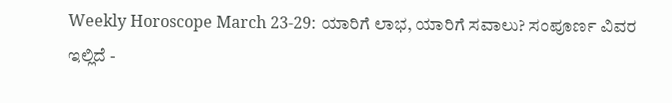Weekly Horoscope March 23-29: ಯಾರಿಗೆ ಲಾಭ, ಯಾರಿಗೆ ಸವಾಲು? ಸಂಪೂರ್ಣ ವಿವರ ಇಲ್ಲಿದೆ -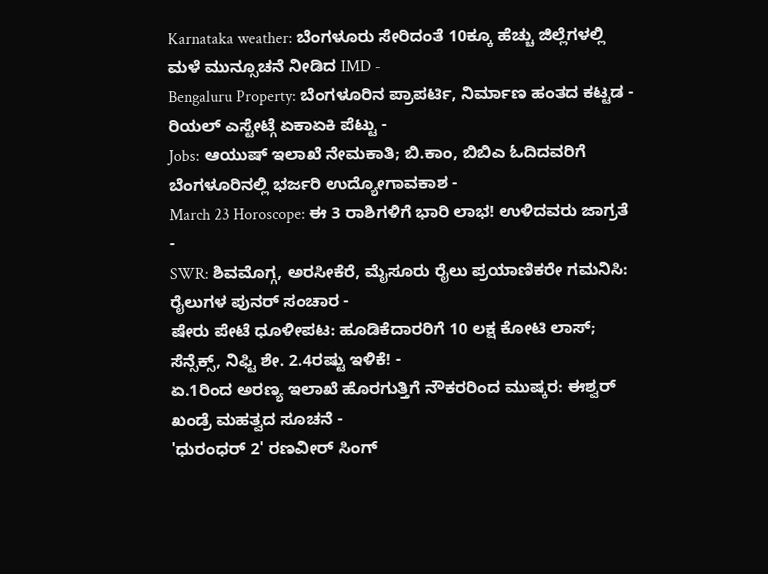Karnataka weather: ಬೆಂಗಳೂರು ಸೇರಿದಂತೆ 10ಕ್ಕೂ ಹೆಚ್ಚು ಜಿಲ್ಲೆಗಳಲ್ಲಿ ಮಳೆ ಮುನ್ಸೂಚನೆ ನೀಡಿದ IMD -
Bengaluru Property: ಬೆಂಗಳೂರಿನ ಪ್ರಾಪರ್ಟಿ, ನಿರ್ಮಾಣ ಹಂತದ ಕಟ್ಟಡ - ರಿಯಲ್ ಎಸ್ಟೇಟ್ಗೆ ಏಕಾಏಕಿ ಪೆಟ್ಟು -
Jobs: ಆಯುಷ್ ಇಲಾಖೆ ನೇಮಕಾತಿ; ಬಿ.ಕಾಂ, ಬಿಬಿಎ ಓದಿದವರಿಗೆ ಬೆಂಗಳೂರಿನಲ್ಲಿ ಭರ್ಜರಿ ಉದ್ಯೋಗಾವಕಾಶ -
March 23 Horoscope: ಈ 3 ರಾಶಿಗಳಿಗೆ ಭಾರಿ ಲಾಭ! ಉಳಿದವರು ಜಾಗ್ರತೆ -
SWR: ಶಿವಮೊಗ್ಗ, ಅರಸೀಕೆರೆ, ಮೈಸೂರು ರೈಲು ಪ್ರಯಾಣಿಕರೇ ಗಮನಿಸಿ: ರೈಲುಗಳ ಪುನರ್ ಸಂಚಾರ -
ಷೇರು ಪೇಟೆ ಧೂಳೀಪಟ: ಹೂಡಿಕೆದಾರರಿಗೆ 10 ಲಕ್ಷ ಕೋಟಿ ಲಾಸ್; ಸೆನ್ಸೆಕ್ಸ್, ನಿಫ್ಟಿ ಶೇ. 2.4ರಷ್ಟು ಇಳಿಕೆ! -
ಏ.1ರಿಂದ ಅರಣ್ಯ ಇಲಾಖೆ ಹೊರಗುತ್ತಿಗೆ ನೌಕರರಿಂದ ಮುಷ್ಕರ: ಈಶ್ವರ್ ಖಂಡ್ರೆ ಮಹತ್ವದ ಸೂಚನೆ -
'ಧುರಂಧರ್ 2' ರಣವೀರ್ ಸಿಂಗ್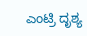ಎಂಟ್ರಿ ದೃಶ್ಯ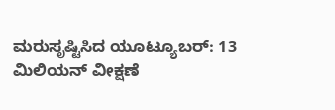ಮರುಸೃಷ್ಟಿಸಿದ ಯೂಟ್ಯೂಬರ್: 13 ಮಿಲಿಯನ್ ವೀಕ್ಷಣೆ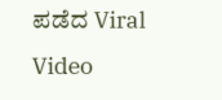ಪಡೆದ Viral Video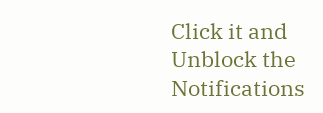Click it and Unblock the Notifications